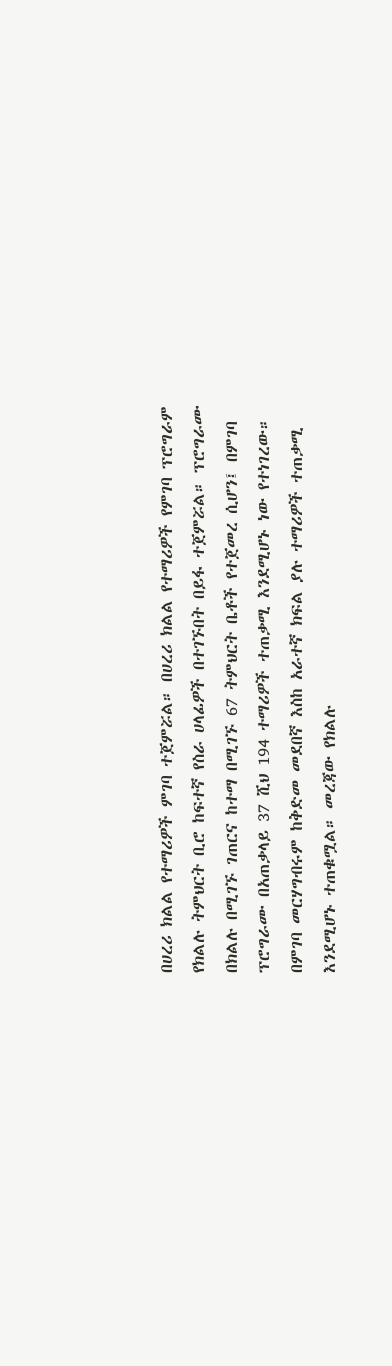በሀረሪ ክልል የተማሪዎች ምገባ ተጀምሯል። በሀረሪ ክልል የተማሪዎች የምገባ ፕሮግራም የክልሉ ትምህርት ቢሮ ከፍተኛ የስራ ሀላፊዎች በተገኙበት በይፋ ተጀምሯል። ፕሮግራሙ በክልሉ በሚገኙ ገጠርና ከተማ በሚገኙ 67 ትምህርት ቤቶች የተጀመረ ሲሆን፤ በምገባ ፕሮግራሙ በአጠቃላይ 37 ሺህ 194 ተማሪዎች ተጠቃሚ እንደሚሆኑ ነው የተነገረው። በምገባ መርሃግብሩም ከቅድመ መደበኛ እስከ አራተኛ ክፍል ያሉ ተማሪዎች ተጠቃሚ እንደሚሆኑ ተጠቁሟል። መረጃው የክልሉ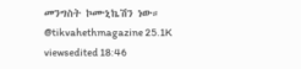መንግስት ኮሙኒኬሽን ነው። @tikvahethmagazine 25.1K viewsedited 18:46